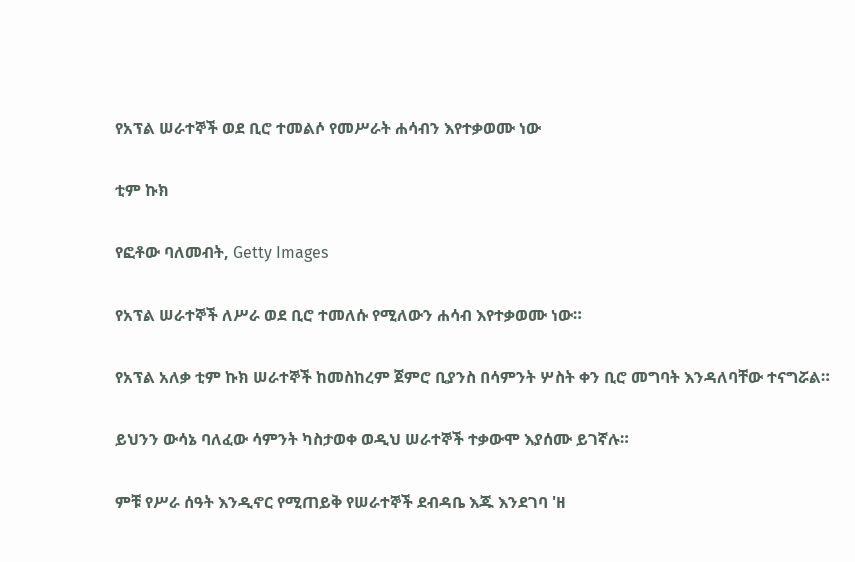የአፕል ሠራተኞች ወደ ቢሮ ተመልሶ የመሥራት ሐሳብን እየተቃወሙ ነው

ቲም ኩክ

የፎቶው ባለመብት, Getty Images

የአፕል ሠራተኞች ለሥራ ወደ ቢሮ ተመለሱ የሚለውን ሐሳብ እየተቃወሙ ነው።

የአፕል አለቃ ቲም ኩክ ሠራተኞች ከመስከረም ጀምሮ ቢያንስ በሳምንት ሦስት ቀን ቢሮ መግባት እንዳለባቸው ተናግሯል።

ይህንን ውሳኔ ባለፈው ሳምንት ካስታወቀ ወዲህ ሠራተኞች ተቃውሞ እያሰሙ ይገኛሉ።

ምቹ የሥራ ሰዓት እንዲኖር የሚጠይቅ የሠራተኞች ደብዳቤ እጁ እንደገባ 'ዘ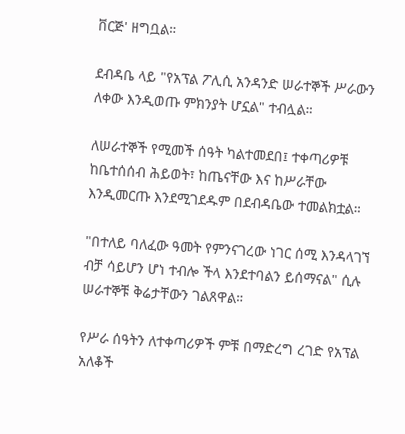ቨርጅ' ዘግቧል።

ደብዳቤ ላይ "የአፕል ፖሊሲ አንዳንድ ሠራተኞች ሥራውን ለቀው እንዲወጡ ምክንያት ሆኗል" ተብሏል።

ለሠራተኞች የሚመች ሰዓት ካልተመደበ፤ ተቀጣሪዎቹ ከቤተሰሰብ ሕይወት፣ ከጤናቸው እና ከሥራቸው እንዲመርጡ እንደሚገደዱም በደብዳቤው ተመልክቷል።

"በተለይ ባለፈው ዓመት የምንናገረው ነገር ሰሚ እንዳላገኘ ብቻ ሳይሆን ሆነ ተብሎ ችላ እንደተባልን ይሰማናል" ሲሉ ሠራተኞቹ ቅሬታቸውን ገልጸዋል።

የሥራ ሰዓትን ለተቀጣሪዎች ምቹ በማድረግ ረገድ የአፕል አለቆች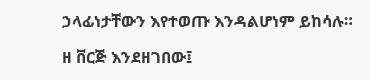ኃላፊነታቸውን እየተወጡ እንዳልሆነም ይከሳሉ።

ዘ ቨርጅ እንደዘገበው፤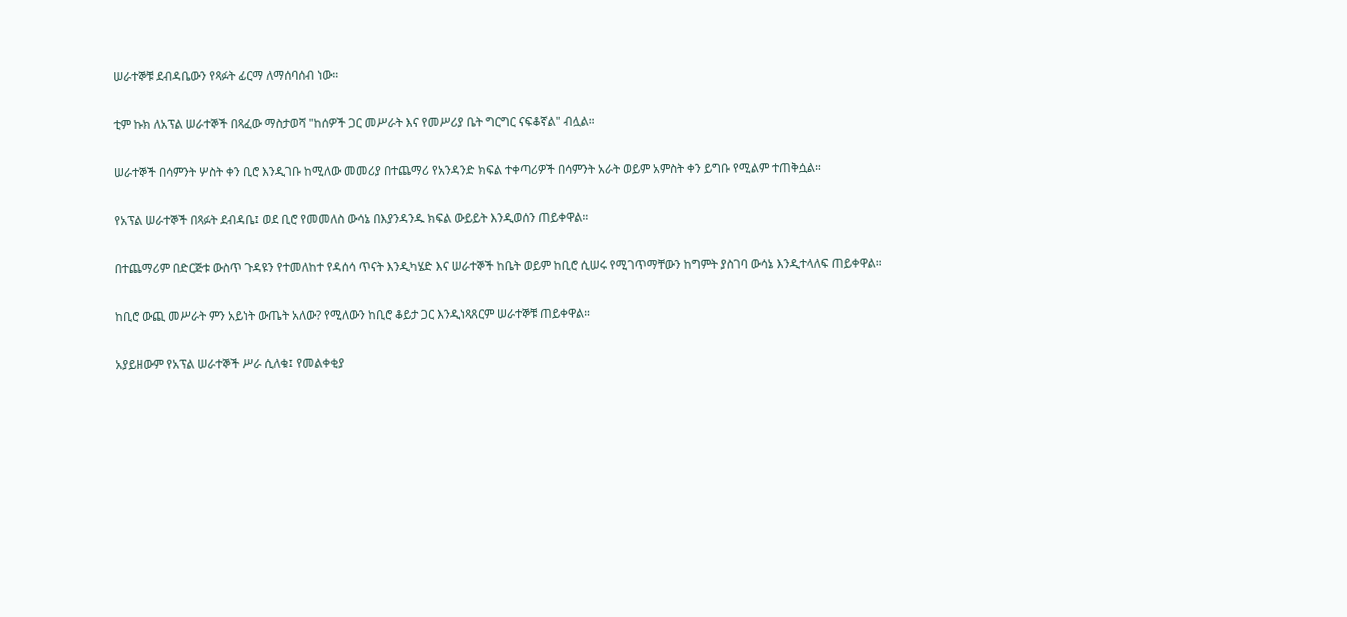ሠራተኞቹ ደብዳቤውን የጻፉት ፊርማ ለማሰባሰብ ነው።

ቲም ኩክ ለአፕል ሠራተኞች በጻፈው ማስታወሻ "ከሰዎች ጋር መሥራት እና የመሥሪያ ቤት ግርግር ናፍቆኛል" ብሏል።

ሠራተኞች በሳምንት ሦስት ቀን ቢሮ እንዲገቡ ከሚለው መመሪያ በተጨማሪ የአንዳንድ ክፍል ተቀጣሪዎች በሳምንት አራት ወይም አምስት ቀን ይግቡ የሚልም ተጠቅሷል።

የአፕል ሠራተኞች በጻፉት ደብዳቤ፤ ወደ ቢሮ የመመለስ ውሳኔ በእያንዳንዱ ክፍል ውይይት እንዲወሰን ጠይቀዋል።

በተጨማሪም በድርጅቱ ውስጥ ጉዳዩን የተመለከተ የዳሰሳ ጥናት እንዲካሄድ እና ሠራተኞች ከቤት ወይም ከቢሮ ሲሠሩ የሚገጥማቸውን ከግምት ያስገባ ውሳኔ እንዲተላለፍ ጠይቀዋል።

ከቢሮ ውጪ መሥራት ምን አይነት ውጤት አለው? የሚለውን ከቢሮ ቆይታ ጋር እንዲነጻጸርም ሠራተኞቹ ጠይቀዋል።

አያይዘውም የአፕል ሠራተኞች ሥራ ሲለቁ፤ የመልቀቂያ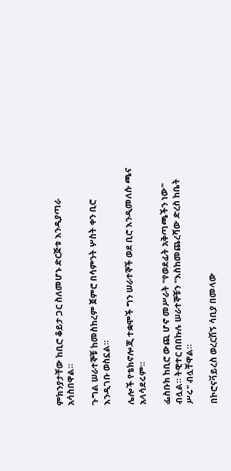ምክንያታቸው ከቢሮ ቆይታ ጋር ስለመሆኑ ድርጅቱ እንዲያጣራ አሳስበዋል።

ጉግል ሠራተኞቹ ከመስከረም ጀምሮ በሳምንት ሦስት ቀን ቢሮ እንዲገቡ ወስኗል።

ሌሎች የቴክኖሎጂ ተቋሞች ግን ሠራተኞች ወደ ቢሮ እንዲመለሱ ጫና አላሳደሩም።

ፌስቡክ ከቢሮ ውጪ ሆኖ መሥራት "የወደፊት አቅጣጫችን ነው" ብሏል። ትዊተር በበኩሉ ሠራተኞቹን "እስከመጨረሻው ድረስ ከቤት ሥሩ" ብሏቸዋል።

በኮሮናቫይረስ ወረርሽኝ ሳቢያ በመላው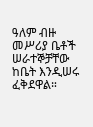ዓለም ብዙ መሥሪያ ቤቶች ሠራተኞቻቸው ከቤት እንዲሠሩ ፈቅደዋል።